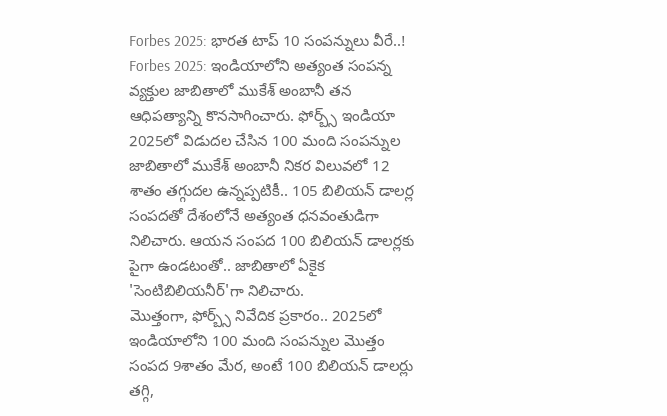Forbes 2025: భారత టాప్ 10 సంపన్నులు వీరే..!
Forbes 2025: ఇండియాలోని అత్యంత సంపన్న వ్యక్తుల జాబితాలో ముకేశ్ అంబానీ తన ఆధిపత్యాన్ని కొనసాగించారు. ఫోర్బ్స్ ఇండియా 2025లో విడుదల చేసిన 100 మంది సంపన్నుల జాబితాలో ముకేశ్ అంబానీ నికర విలువలో 12 శాతం తగ్గుదల ఉన్నప్పటికీ.. 105 బిలియన్ డాలర్ల సంపదతో దేశంలోనే అత్యంత ధనవంతుడిగా నిలిచారు. ఆయన సంపద 100 బిలియన్ డాలర్లకు పైగా ఉండటంతో.. జాబితాలో ఏకైక 'సెంటిబిలియనీర్'గా నిలిచారు.
మొత్తంగా, ఫోర్బ్స్ నివేదిక ప్రకారం.. 2025లో ఇండియాలోని 100 మంది సంపన్నుల మొత్తం సంపద 9శాతం మేర, అంటే 100 బిలియన్ డాలర్లు తగ్గి,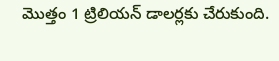మొత్తం 1 ట్రిలియన్ డాలర్లకు చేరుకుంది.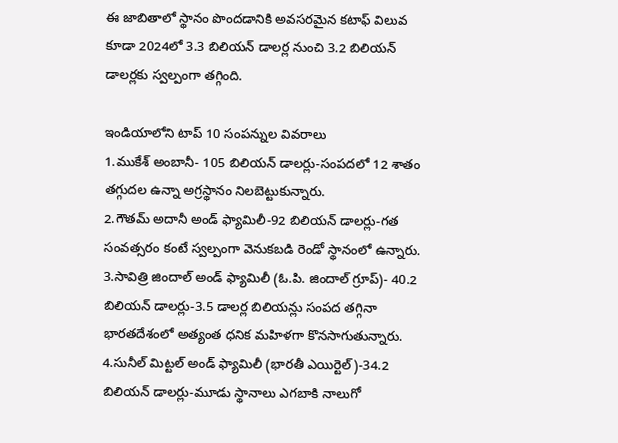ఈ జాబితాలో స్థానం పొందడానికి అవసరమైన కటాఫ్ విలువ కూడా 2024లో 3.3 బిలియన్ డాలర్ల నుంచి 3.2 బిలియన్ డాలర్లకు స్వల్పంగా తగ్గింది.

ఇండియాలోని టాప్ 10 సంపన్నుల వివరాలు
1.ముకేశ్ అంబానీ- 105 బిలియన్ డాలర్లు-సంపదలో 12 శాతం తగ్గుదల ఉన్నా అగ్రస్థానం నిలబెట్టుకున్నారు.
2.గౌతమ్ అదానీ అండ్ ఫ్యామిలీ-92 బిలియన్ డాలర్లు-గత సంవత్సరం కంటే స్వల్పంగా వెనుకబడి రెండో స్థానంలో ఉన్నారు.
3.సావిత్రి జిందాల్ అండ్ ఫ్యామిలీ (ఓ.పి. జిందాల్ గ్రూప్)- 40.2 బిలియన్ డాలర్లు-3.5 డాలర్ల బిలియన్లు సంపద తగ్గినా భారతదేశంలో అత్యంత ధనిక మహిళగా కొనసాగుతున్నారు.
4.సునీల్ మిట్టల్ అండ్ ఫ్యామిలీ (భారతీ ఎయిర్టెల్)-34.2 బిలియన్ డాలర్లు-మూడు స్థానాలు ఎగబాకి నాలుగో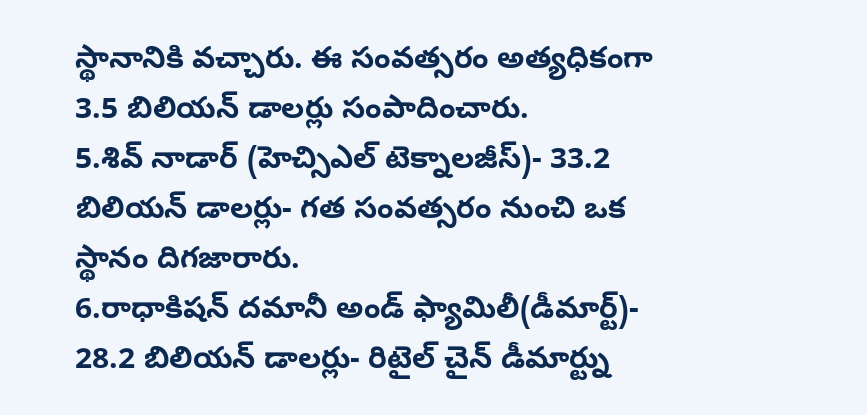స్థానానికి వచ్చారు. ఈ సంవత్సరం అత్యధికంగా 3.5 బిలియన్ డాలర్లు సంపాదించారు.
5.శివ్ నాడార్ (హెచ్సిఎల్ టెక్నాలజీస్)- 33.2 బిలియన్ డాలర్లు- గత సంవత్సరం నుంచి ఒక స్థానం దిగజారారు.
6.రాధాకిషన్ దమానీ అండ్ ఫ్యామిలీ(డీమార్ట్)- 28.2 బిలియన్ డాలర్లు- రిటైల్ చైన్ డీమార్ట్ను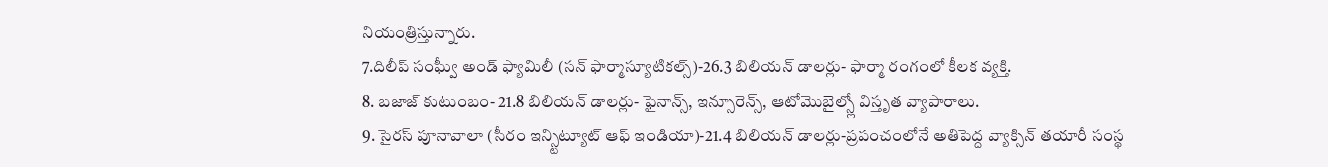నియంత్రిస్తున్నారు.
7.దిలీప్ సంఘ్వీ అండ్ ఫ్యామిలీ (సన్ ఫార్మాస్యూటికల్స్)-26.3 బిలియన్ డాలర్లు- ఫార్మా రంగంలో కీలక వ్యక్తి.
8. బజాజ్ కుటుంబం- 21.8 బిలియన్ డాలర్లు- ఫైనాన్స్, ఇన్సూరెన్స్, ఆటోమొబైల్స్లో విస్తృత వ్యాపారాలు.
9. సైరస్ పూనావాలా (సీరం ఇన్స్టిట్యూట్ ఆఫ్ ఇండియా)-21.4 బిలియన్ డాలర్లు-ప్రపంచంలోనే అతిపెద్ద వ్యాక్సిన్ తయారీ సంస్థ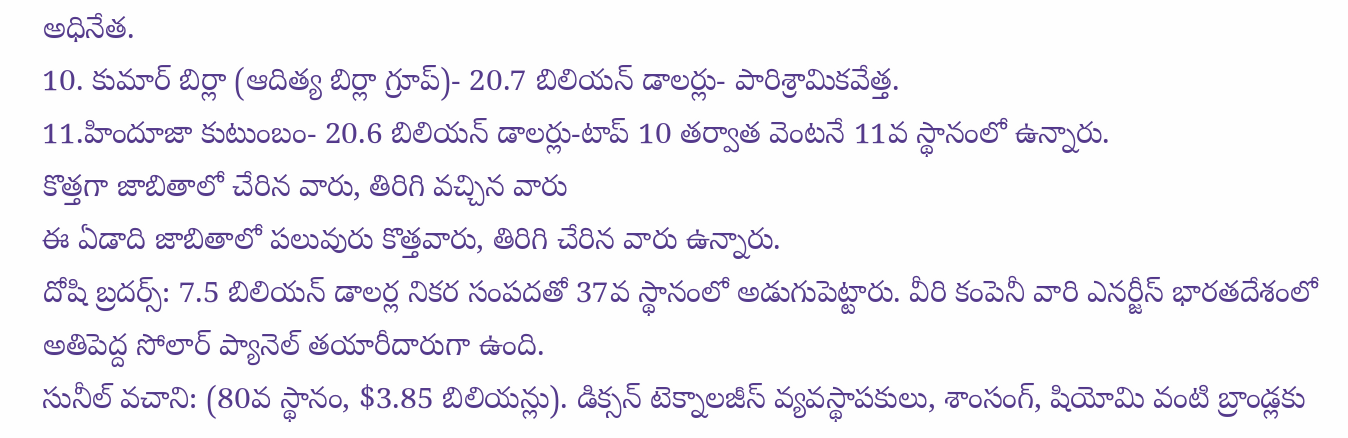అధినేత.
10. కుమార్ బిర్లా (ఆదిత్య బిర్లా గ్రూప్)- 20.7 బిలియన్ డాలర్లు- పారిశ్రామికవేత్త.
11.హిందూజా కుటుంబం- 20.6 బిలియన్ డాలర్లు-టాప్ 10 తర్వాత వెంటనే 11వ స్థానంలో ఉన్నారు.
కొత్తగా జాబితాలో చేరిన వారు, తిరిగి వచ్చిన వారు
ఈ ఏడాది జాబితాలో పలువురు కొత్తవారు, తిరిగి చేరిన వారు ఉన్నారు.
దోషి బ్రదర్స్: 7.5 బిలియన్ డాలర్ల నికర సంపదతో 37వ స్థానంలో అడుగుపెట్టారు. వీరి కంపెనీ వారి ఎనర్జీస్ భారతదేశంలో అతిపెద్ద సోలార్ ప్యానెల్ తయారీదారుగా ఉంది.
సునీల్ వచాని: (80వ స్థానం, $3.85 బిలియన్లు). డిక్సన్ టెక్నాలజీస్ వ్యవస్థాపకులు, శాంసంగ్, షియోమి వంటి బ్రాండ్లకు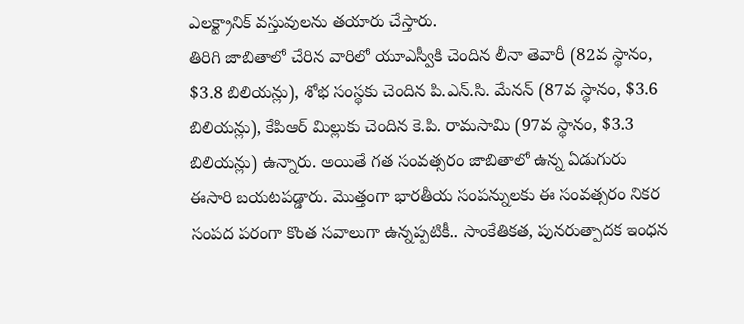ఎలక్ట్రానిక్ వస్తువులను తయారు చేస్తారు.
తిరిగి జాబితాలో చేరిన వారిలో యూఎస్వీకి చెందిన లీనా తెవారీ (82వ స్థానం, $3.8 బిలియన్లు), శోభ సంస్థకు చెందిన పి.ఎన్.సి. మేనన్ (87వ స్థానం, $3.6 బిలియన్లు), కేపిఆర్ మిల్లుకు చెందిన కె.పి. రామసామి (97వ స్థానం, $3.3 బిలియన్లు) ఉన్నారు. అయితే గత సంవత్సరం జాబితాలో ఉన్న ఏడుగురు ఈసారి బయటపడ్డారు. మొత్తంగా భారతీయ సంపన్నులకు ఈ సంవత్సరం నికర సంపద పరంగా కొంత సవాలుగా ఉన్నప్పటికీ.. సాంకేతికత, పునరుత్పాదక ఇంధన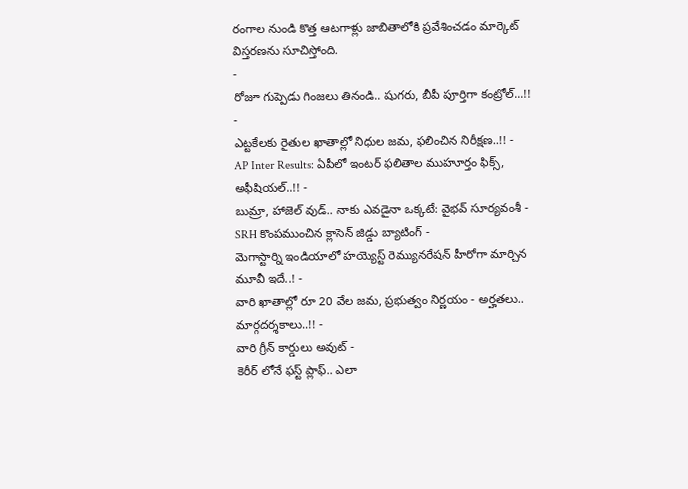రంగాల నుండి కొత్త ఆటగాళ్లు జాబితాలోకి ప్రవేశించడం మార్కెట్ విస్తరణను సూచిస్తోంది.
-
రోజూ గుప్పెడు గింజలు తినండి.. షుగరు, బీపీ పూర్తిగా కంట్రోల్...!! -
ఎట్టకేలకు రైతుల ఖాతాల్లో నిధుల జమ, ఫలించిన నిరీక్షణ..!! -
AP Inter Results: ఏపీలో ఇంటర్ ఫలితాల ముహూర్తం ఫిక్స్, అఫీషియల్..!! -
బుమ్రా, హాజెల్ వుడ్.. నాకు ఎవడైనా ఒక్కటే: వైభవ్ సూర్యవంశీ -
SRH కొంపముంచిన క్లాసెన్ జిడ్డు బ్యాటింగ్ -
మెగాస్టార్ని ఇండియాలో హయ్యెస్ట్ రెమ్యునరేషన్ హీరోగా మార్చిన మూవీ ఇదే..! -
వారి ఖాతాల్లో రూ 20 వేల జమ, ప్రభుత్వం నిర్ణయం - అర్హతలు.. మార్గదర్శకాలు..!! -
వారి గ్రీన్ కార్డులు అవుట్ -
కెరీర్ లోనే ఫస్ట్ ప్లాఫ్.. ఎలా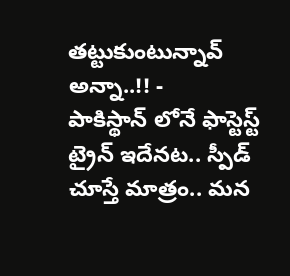తట్టుకుంటున్నావ్ అన్నా..!! -
పాకిస్థాన్ లోనే ఫాస్టెస్ట్ ట్రైన్ ఇదేనట.. స్పీడ్ చూస్తే మాత్రం.. మన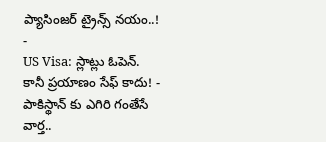ప్యాసింజర్ ట్రైన్స్ నయం..! -
US Visa: స్లాట్లు ఓపెన్. కానీ ప్రయాణం సేఫ్ కాదు! -
పాకిస్థాన్ కు ఎగిరి గంతేసే వార్త..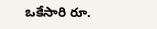ఒకేసారి రూ.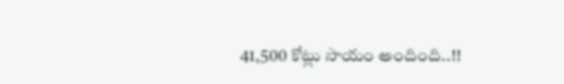41,500 కోట్లు సాయం అందింది..!!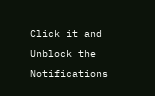Click it and Unblock the Notifications